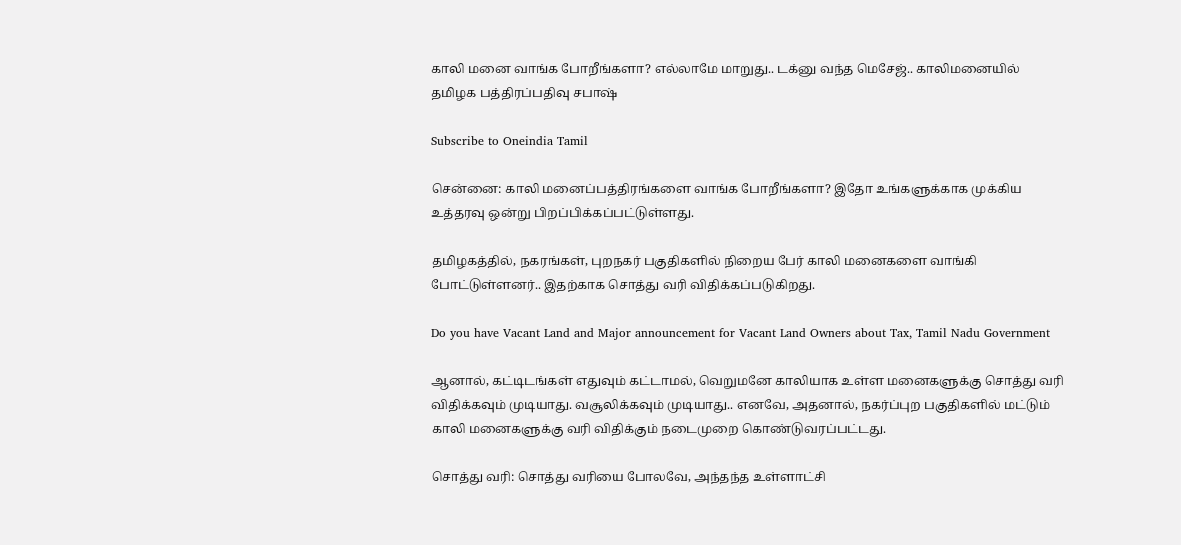காலி மனை வாங்க போறீங்களா? எல்லாமே மாறுது.. டக்னு வந்த மெசேஜ்.. காலிமனையில் தமிழக பத்திரப்பதிவு சபாஷ்

Subscribe to Oneindia Tamil

சென்னை: காலி மனைப்பத்திரங்களை வாங்க போறீங்களா? இதோ உங்களுக்காக முக்கிய உத்தரவு ஒன்று பிறப்பிக்கப்பட்டுள்ளது.

தமிழகத்தில், நகரங்கள், புறநகர் பகுதிகளில் நிறைய பேர் காலி மனைகளை வாங்கி போட்டுள்ளனர்.. இதற்காக சொத்து வரி விதிக்கப்படுகிறது.

Do you have Vacant Land and Major announcement for Vacant Land Owners about Tax, Tamil Nadu Government

ஆனால், கட்டிடங்கள் எதுவும் கட்டாமல், வெறுமனே காலியாக உள்ள மனைகளுக்கு சொத்து வரி விதிக்கவும் முடியாது. வசூலிக்கவும் முடியாது.. எனவே, அதனால், நகர்ப்புற பகுதிகளில் மட்டும் காலி மனைகளுக்கு வரி விதிக்கும் நடைமுறை கொண்டுவரப்பட்டது.

சொத்து வரி: சொத்து வரியை போலவே, அந்தந்த உள்ளாட்சி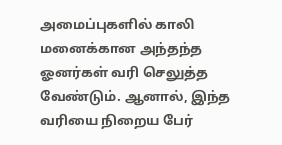அமைப்புகளில் காலி மனைக்கான அந்தந்த ஓனர்கள் வரி செலுத்த வேண்டும். ஆனால், இந்த வரியை நிறைய பேர்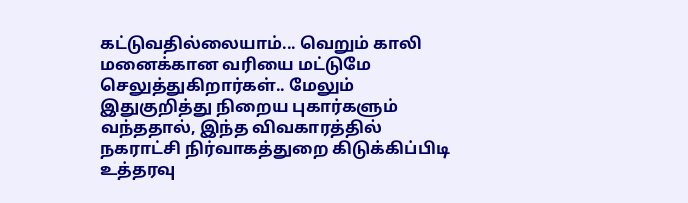கட்டுவதில்லையாம்... வெறும் காலி மனைக்கான வரியை மட்டுமே செலுத்துகிறார்கள்.. மேலும் இதுகுறித்து நிறைய புகார்களும் வந்ததால், இந்த விவகாரத்தில் நகராட்சி நிர்வாகத்துறை கிடுக்கிப்பிடி உத்தரவு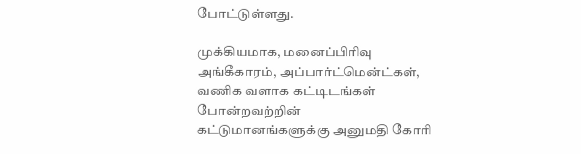போட்டுள்ளது.

முக்கியமாக, மனைப்பிரிவு அங்கீகாரம், அப்பார்ட்மென்ட்கள், வணிக வளாக கட்டிடங்கள் போன்றவற்றின் கட்டுமானங்களுக்கு அனுமதி கோரி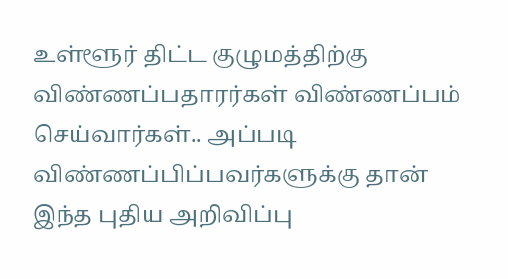உள்ளூர் திட்ட குழுமத்திற்கு விண்ணப்பதாரர்கள் விண்ணப்பம் செய்வார்கள்.. அப்படி விண்ணப்பிப்பவர்களுக்கு தான் இந்த புதிய அறிவிப்பு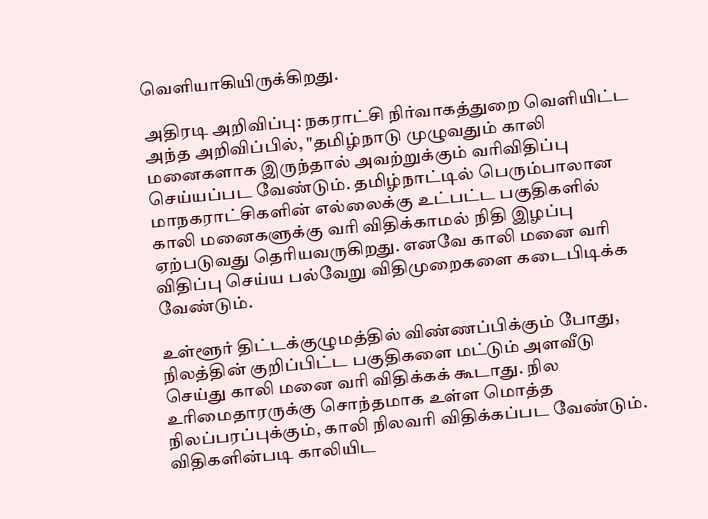வெளியாகியிருக்கிறது.

அதிரடி அறிவிப்பு: நகராட்சி நிர்வாகத்துறை வெளியிட்ட அந்த அறிவிப்பில், "தமிழ்நாடு முழுவதும் காலி மனைகளாக இருந்தால் அவற்றுக்கும் வரிவிதிப்பு செய்யப்பட வேண்டும். தமிழ்நாட்டில் பெரும்பாலான மாநகராட்சிகளின் எல்லைக்கு உட்பட்ட பகுதிகளில் காலி மனைகளுக்கு வரி விதிக்காமல் நிதி இழப்பு ஏற்படுவது தெரியவருகிறது. எனவே காலி மனை வரி விதிப்பு செய்ய பல்வேறு விதிமுறைகளை கடைபிடிக்க வேண்டும்.

உள்ளூர் திட்டக்குழுமத்தில் விண்ணப்பிக்கும் போது, நிலத்தின் குறிப்பிட்ட பகுதிகளை மட்டும் அளவீடு செய்து காலி மனை வரி விதிக்கக் கூடாது. நில உரிமைதாரருக்கு சொந்தமாக உள்ள மொத்த நிலப்பரப்புக்கும், காலி நிலவரி விதிக்கப்பட வேண்டும். விதிகளின்படி காலியிட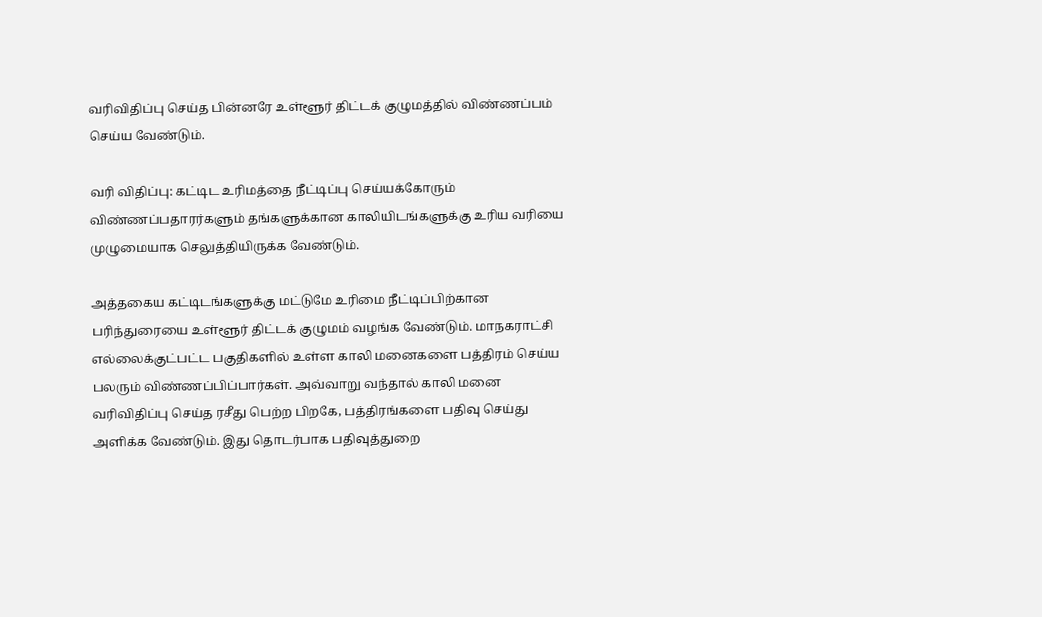வரிவிதிப்பு செய்த பின்னரே உள்ளூர் திட்டக் குழுமத்தில் விண்ணப்பம் செய்ய வேண்டும்.

வரி விதிப்பு: கட்டிட உரிமத்தை நீட்டிப்பு செய்யக்கோரும் விண்ணப்பதாரர்களும் தங்களுக்கான காலியிடங்களுக்கு உரிய வரியை முழுமையாக செலுத்தியிருக்க வேண்டும்.

அத்தகைய கட்டிடங்களுக்கு மட்டுமே உரிமை நீட்டிப்பிற்கான பரிந்துரையை உள்ளூர் திட்டக் குழுமம் வழங்க வேண்டும். மாநகராட்சி எல்லைக்குட்பட்ட பகுதிகளில் உள்ள காலி மனைகளை பத்திரம் செய்ய பலரும் விண்ணப்பிப்பார்கள். அவ்வாறு வந்தால் காலி மனை வரிவிதிப்பு செய்த ரசீது பெற்ற பிறகே, பத்திரங்களை பதிவு செய்து அளிக்க வேண்டும். இது தொடர்பாக பதிவுத்துறை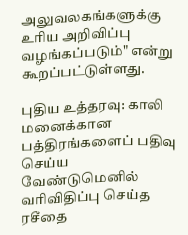அலுவலகங்களுக்கு உரிய அறிவிப்பு வழங்கப்படும்" என்று கூறப்பட்டுள்ளது.

புதிய உத்தரவு: காலி மனைக்கான பத்திரங்களைப் பதிவு செய்ய வேண்டுமெனில் வரிவிதிப்பு செய்த ரசீதை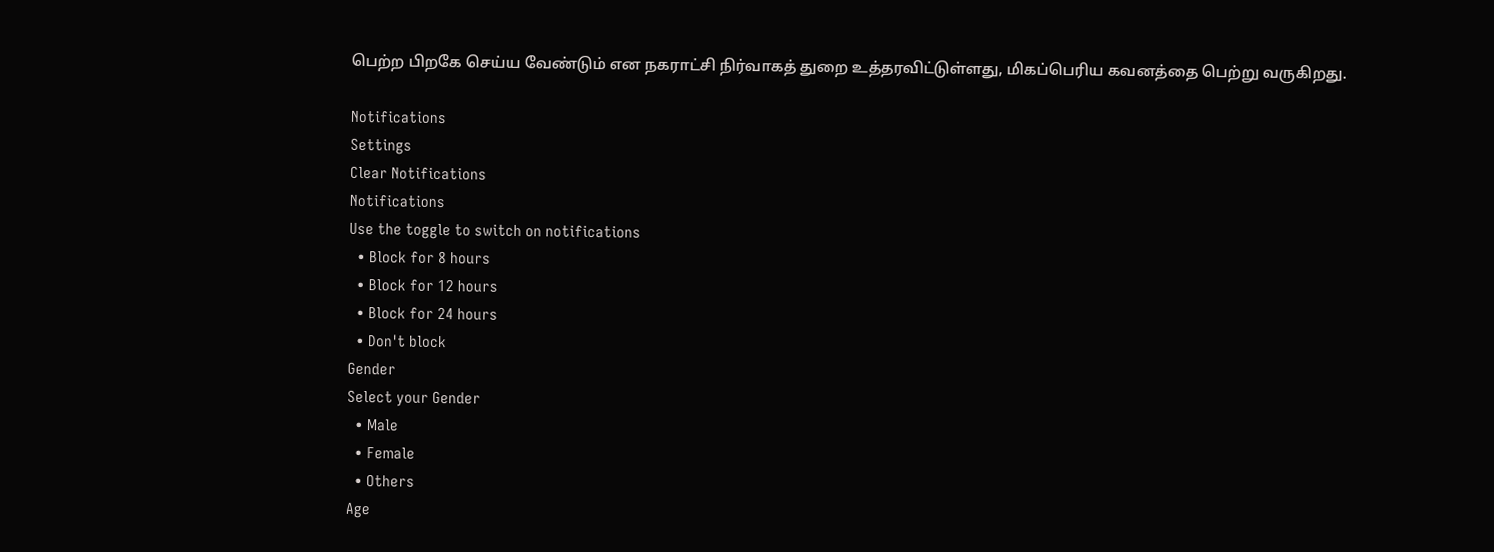பெற்ற பிறகே செய்ய வேண்டும் என நகராட்சி நிர்வாகத் துறை உத்தரவிட்டுள்ளது, மிகப்பெரிய கவனத்தை பெற்று வருகிறது.

Notifications
Settings
Clear Notifications
Notifications
Use the toggle to switch on notifications
  • Block for 8 hours
  • Block for 12 hours
  • Block for 24 hours
  • Don't block
Gender
Select your Gender
  • Male
  • Female
  • Others
Age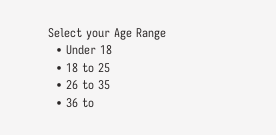Select your Age Range
  • Under 18
  • 18 to 25
  • 26 to 35
  • 36 to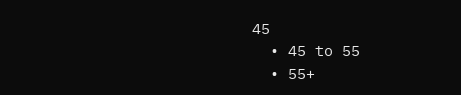45
  • 45 to 55
  • 55+